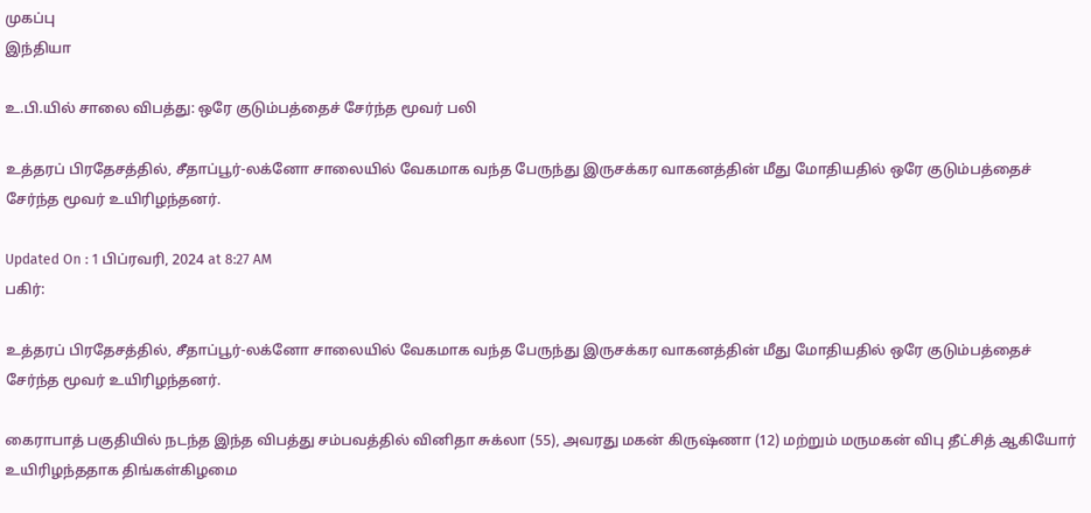முகப்பு
இந்தியா

உ.பி.யில் சாலை விபத்து: ஒரே குடும்பத்தைச் சேர்ந்த மூவர் பலி

உத்தரப் பிரதேசத்தில், சீதாப்பூர்-லக்னோ சாலையில் வேகமாக வந்த பேருந்து இருசக்கர வாகனத்தின் மீது மோதியதில் ஒரே குடும்பத்தைச் சேர்ந்த மூவர் உயிரிழந்தனர்.

Updated On : 1 பிப்ரவரி, 2024 at 8:27 AM
பகிர்:

உத்தரப் பிரதேசத்தில், சீதாப்பூர்-லக்னோ சாலையில் வேகமாக வந்த பேருந்து இருசக்கர வாகனத்தின் மீது மோதியதில் ஒரே குடும்பத்தைச் சேர்ந்த மூவர் உயிரிழந்தனர்.

கைராபாத் பகுதியில் நடந்த இந்த விபத்து சம்பவத்தில் வினிதா சுக்லா (55), அவரது மகன் கிருஷ்ணா (12) மற்றும் மருமகன் விபு தீட்சித் ஆகியோர் உயிரிழந்ததாக திங்கள்கிழமை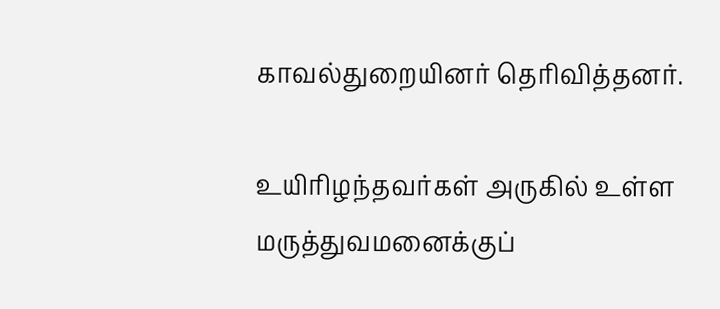காவல்துறையினர் தெரிவித்தனர்.

உயிரிழந்தவர்கள் அருகில் உள்ள மருத்துவமனைக்குப்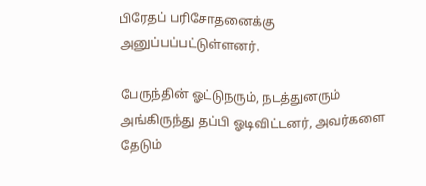பிரேதப் பரிசோதனைக்கு அனுப்பப்பட்டுள்ளனர்.

பேருந்தின் ஓட்டுநரும், நடத்துனரும் அங்கிருந்து தப்பி ஓடிவிட்டனர், அவர்களை தேடும்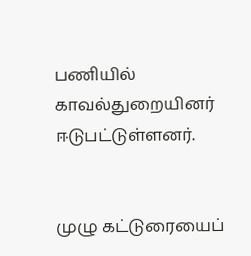பணியில் காவல்துறையினர் ஈடுபட்டுள்ளனர்.


முழு கட்டுரையைப்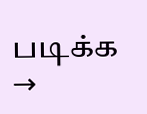படிக்க →